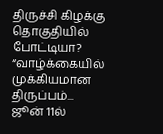திருச்சி கிழக்கு தொகுதியில் போட்டியா? “வாழ்க்கையில் முக்கியமான திருப்பம்... ஜூன் 11ல்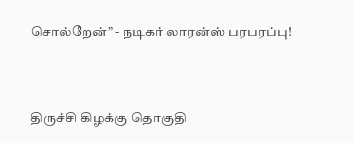சொல்றேன்” - நடிகர் லாரன்ஸ் பரபரப்பு!



திருச்சி கிழக்கு தொகுதி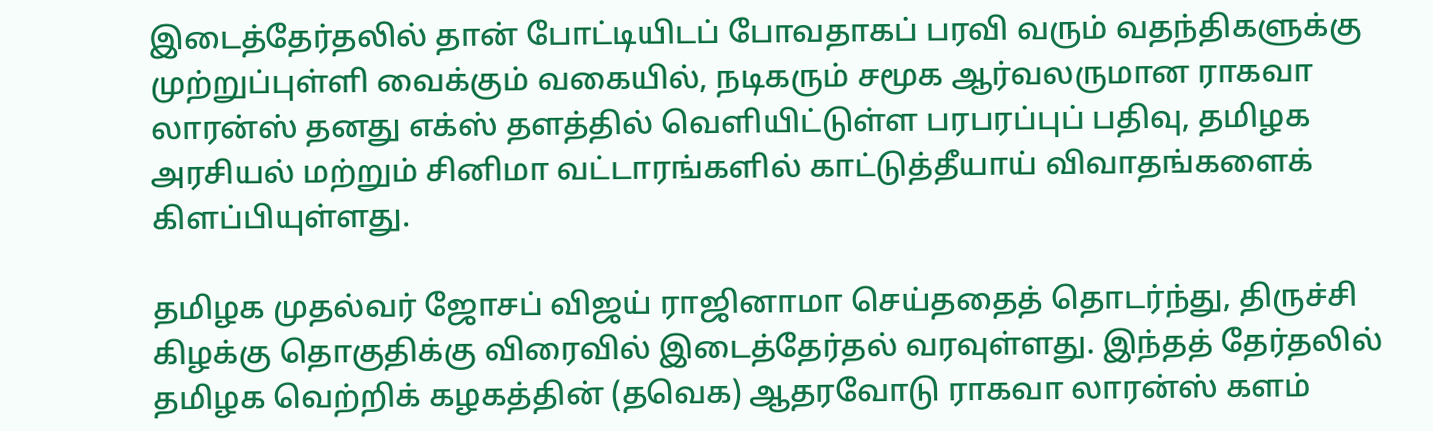இடைத்தேர்தலில் தான் போட்டியிடப் போவதாகப் பரவி வரும் வதந்திகளுக்கு முற்றுப்புள்ளி வைக்கும் வகையில், நடிகரும் சமூக ஆர்வலருமான ராகவா லாரன்ஸ் தனது எக்ஸ் தளத்தில் வெளியிட்டுள்ள பரபரப்புப் பதிவு, தமிழக அரசியல் மற்றும் சினிமா வட்டாரங்களில் காட்டுத்தீயாய் விவாதங்களைக் கிளப்பியுள்ளது.

தமிழக முதல்வர் ஜோசப் விஜய் ராஜினாமா செய்ததைத் தொடர்ந்து, திருச்சி கிழக்கு தொகுதிக்கு விரைவில் இடைத்தேர்தல் வரவுள்ளது. இந்தத் தேர்தலில் தமிழக வெற்றிக் கழகத்தின் (தவெக) ஆதரவோடு ராகவா லாரன்ஸ் களம்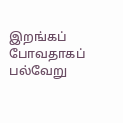இறங்கப் போவதாகப் பல்வேறு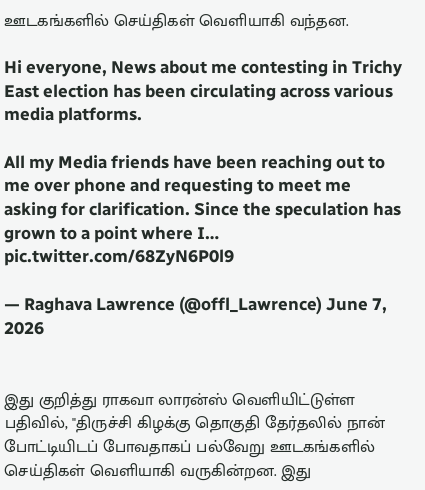ஊடகங்களில் செய்திகள் வெளியாகி வந்தன.

Hi everyone, News about me contesting in Trichy East election has been circulating across various media platforms.

All my Media friends have been reaching out to me over phone and requesting to meet me asking for clarification. Since the speculation has grown to a point where I… pic.twitter.com/68ZyN6P0l9

— Raghava Lawrence (@offl_Lawrence) June 7, 2026


இது குறித்து ராகவா லாரன்ஸ் வெளியிட்டுள்ள பதிவில், "திருச்சி கிழக்கு தொகுதி தேர்தலில் நான் போட்டியிடப் போவதாகப் பல்வேறு ஊடகங்களில் செய்திகள் வெளியாகி வருகின்றன. இது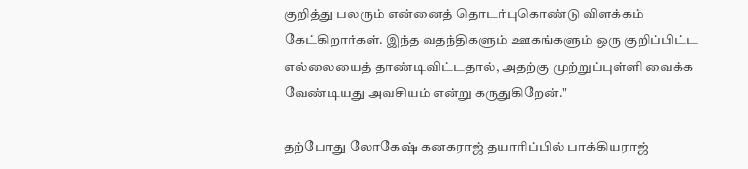குறித்து பலரும் என்னைத் தொடர்புகொண்டு விளக்கம் கேட்கிறார்கள். இந்த வதந்திகளும் ஊகங்களும் ஒரு குறிப்பிட்ட எல்லையைத் தாண்டிவிட்டதால், அதற்கு முற்றுப்புள்ளி வைக்க வேண்டியது அவசியம் என்று கருதுகிறேன்."

தற்போது லோகேஷ் கனகராஜ் தயாரிப்பில் பாக்கியராஜ்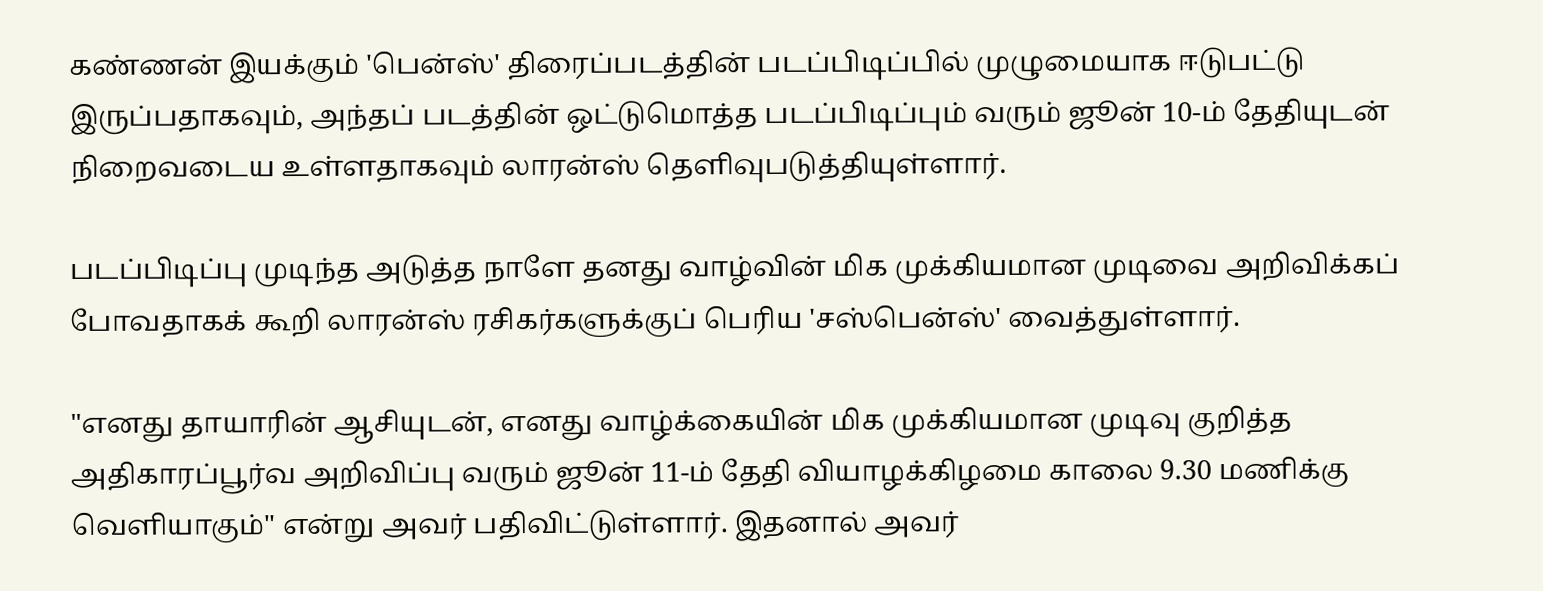கண்ணன் இயக்கும் 'பென்ஸ்' திரைப்படத்தின் படப்பிடிப்பில் முழுமையாக ஈடுபட்டு இருப்பதாகவும், அந்தப் படத்தின் ஒட்டுமொத்த படப்பிடிப்பும் வரும் ஜூன் 10-ம் தேதியுடன் நிறைவடைய உள்ளதாகவும் லாரன்ஸ் தெளிவுபடுத்தியுள்ளார்.

படப்பிடிப்பு முடிந்த அடுத்த நாளே தனது வாழ்வின் மிக முக்கியமான முடிவை அறிவிக்கப் போவதாகக் கூறி லாரன்ஸ் ரசிகர்களுக்குப் பெரிய 'சஸ்பென்ஸ்' வைத்துள்ளார்.

"எனது தாயாரின் ஆசியுடன், எனது வாழ்க்கையின் மிக முக்கியமான முடிவு குறித்த அதிகாரப்பூர்வ அறிவிப்பு வரும் ஜூன் 11-ம் தேதி வியாழக்கிழமை காலை 9.30 மணிக்கு வெளியாகும்" என்று அவர் பதிவிட்டுள்ளார். இதனால் அவர்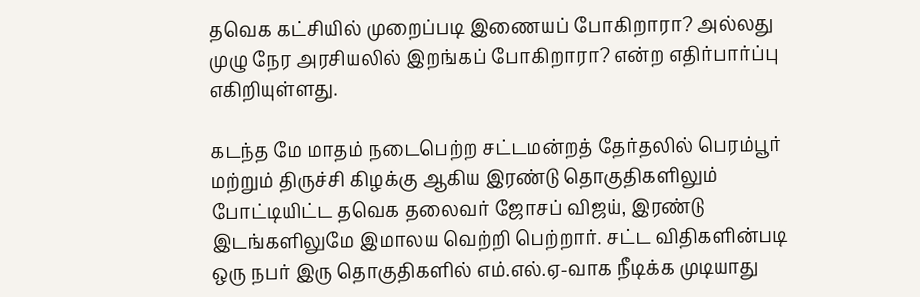தவெக கட்சியில் முறைப்படி இணையப் போகிறாரா? அல்லது முழு நேர அரசியலில் இறங்கப் போகிறாரா? என்ற எதிர்பார்ப்பு எகிறியுள்ளது.

கடந்த மே மாதம் நடைபெற்ற சட்டமன்றத் தேர்தலில் பெரம்பூர் மற்றும் திருச்சி கிழக்கு ஆகிய இரண்டு தொகுதிகளிலும் போட்டியிட்ட தவெக தலைவர் ஜோசப் விஜய், இரண்டு இடங்களிலுமே இமாலய வெற்றி பெற்றார். சட்ட விதிகளின்படி ஒரு நபர் இரு தொகுதிகளில் எம்.எல்.ஏ-வாக நீடிக்க முடியாது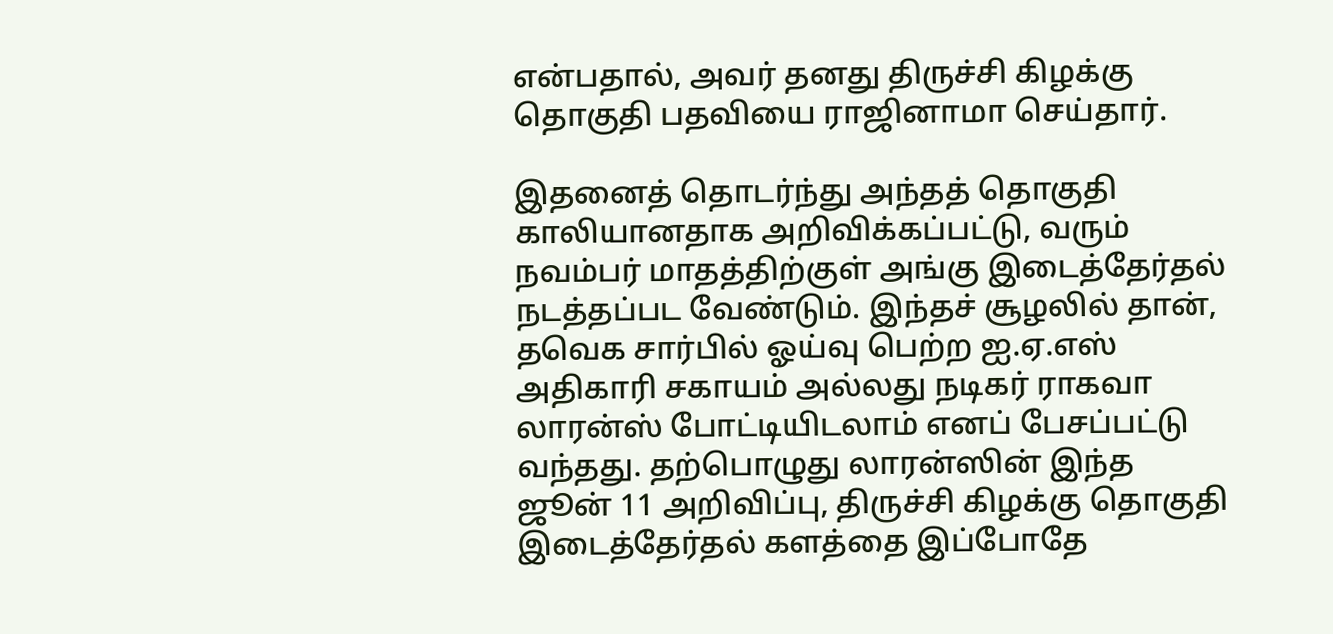என்பதால், அவர் தனது திருச்சி கிழக்கு தொகுதி பதவியை ராஜினாமா செய்தார்.

இதனைத் தொடர்ந்து அந்தத் தொகுதி காலியானதாக அறிவிக்கப்பட்டு, வரும் நவம்பர் மாதத்திற்குள் அங்கு இடைத்தேர்தல் நடத்தப்பட வேண்டும். இந்தச் சூழலில் தான், தவெக சார்பில் ஓய்வு பெற்ற ஐ.ஏ.எஸ் அதிகாரி சகாயம் அல்லது நடிகர் ராகவா லாரன்ஸ் போட்டியிடலாம் எனப் பேசப்பட்டு வந்தது. தற்பொழுது லாரன்ஸின் இந்த ஜூன் 11 அறிவிப்பு, திருச்சி கிழக்கு தொகுதி இடைத்தேர்தல் களத்தை இப்போதே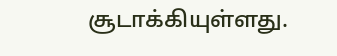சூடாக்கியுள்ளது.